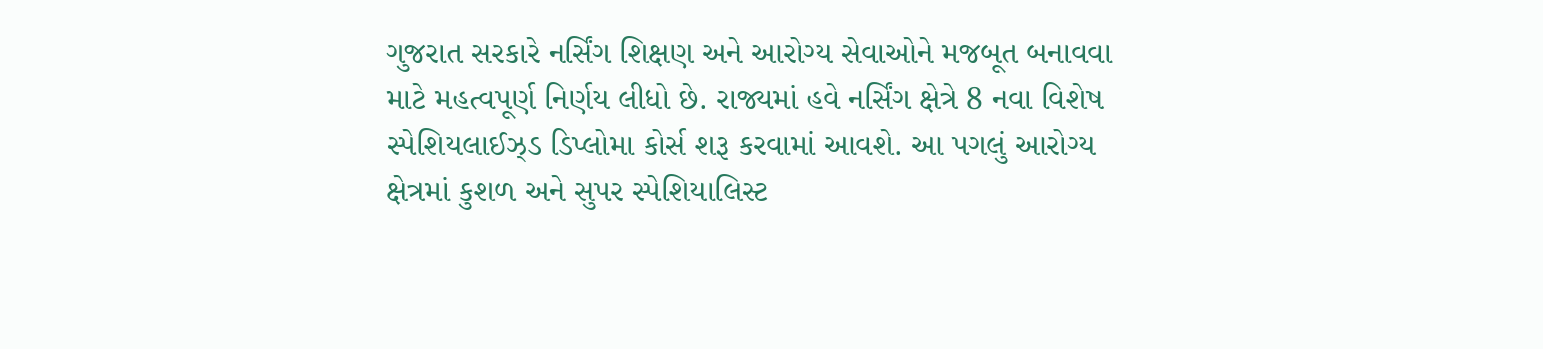ગુજરાત સરકારે નર્સિંગ શિક્ષણ અને આરોગ્ય સેવાઓને મજબૂત બનાવવા માટે મહત્વપૂર્ણ નિર્ણય લીધો છે. રાજ્યમાં હવે નર્સિંગ ક્ષેત્રે 8 નવા વિશેષ સ્પેશિયલાઈઝ્ડ ડિપ્લોમા કોર્સ શરૂ કરવામાં આવશે. આ પગલું આરોગ્ય ક્ષેત્રમાં કુશળ અને સુપર સ્પેશિયાલિસ્ટ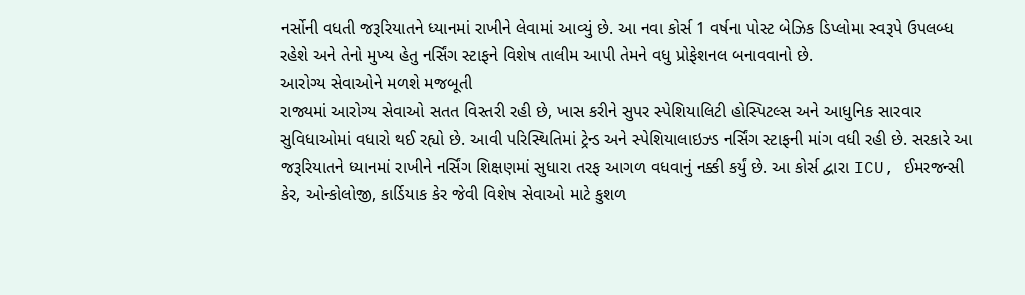નર્સોની વધતી જરૂરિયાતને ધ્યાનમાં રાખીને લેવામાં આવ્યું છે. આ નવા કોર્સ 1 વર્ષના પોસ્ટ બેઝિક ડિપ્લોમા સ્વરૂપે ઉપલબ્ધ રહેશે અને તેનો મુખ્ય હેતુ નર્સિંગ સ્ટાફને વિશેષ તાલીમ આપી તેમને વધુ પ્રોફેશનલ બનાવવાનો છે.
આરોગ્ય સેવાઓને મળશે મજબૂતી
રાજ્યમાં આરોગ્ય સેવાઓ સતત વિસ્તરી રહી છે, ખાસ કરીને સુપર સ્પેશિયાલિટી હોસ્પિટલ્સ અને આધુનિક સારવાર સુવિધાઓમાં વધારો થઈ રહ્યો છે. આવી પરિસ્થિતિમાં ટ્રેન્ડ અને સ્પેશિયાલાઇઝ્ડ નર્સિંગ સ્ટાફની માંગ વધી રહી છે. સરકારે આ જરૂરિયાતને ધ્યાનમાં રાખીને નર્સિંગ શિક્ષણમાં સુધારા તરફ આગળ વધવાનું નક્કી કર્યું છે. આ કોર્સ દ્વારા ICU, ઈમરજન્સી કેર, ઓન્કોલોજી, કાર્ડિયાક કેર જેવી વિશેષ સેવાઓ માટે કુશળ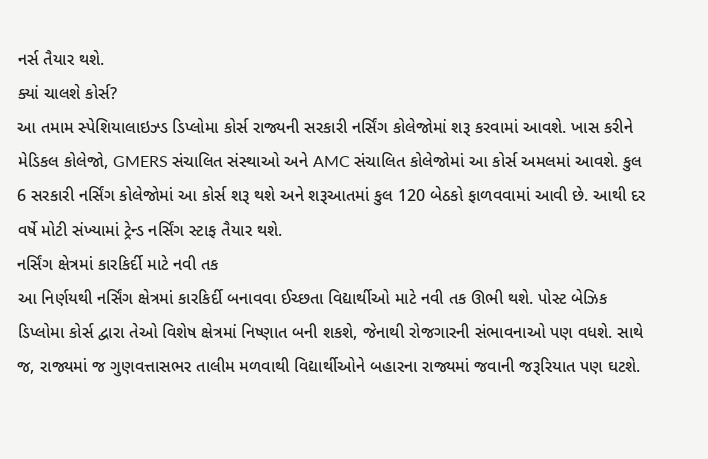નર્સ તૈયાર થશે.
ક્યાં ચાલશે કોર્સ?
આ તમામ સ્પેશિયાલાઇઝ્ડ ડિપ્લોમા કોર્સ રાજ્યની સરકારી નર્સિંગ કોલેજોમાં શરૂ કરવામાં આવશે. ખાસ કરીને મેડિકલ કોલેજો, GMERS સંચાલિત સંસ્થાઓ અને AMC સંચાલિત કોલેજોમાં આ કોર્સ અમલમાં આવશે. કુલ 6 સરકારી નર્સિંગ કોલેજોમાં આ કોર્સ શરૂ થશે અને શરૂઆતમાં કુલ 120 બેઠકો ફાળવવામાં આવી છે. આથી દર વર્ષે મોટી સંખ્યામાં ટ્રેન્ડ નર્સિંગ સ્ટાફ તૈયાર થશે.
નર્સિંગ ક્ષેત્રમાં કારકિર્દી માટે નવી તક
આ નિર્ણયથી નર્સિંગ ક્ષેત્રમાં કારકિર્દી બનાવવા ઈચ્છતા વિદ્યાર્થીઓ માટે નવી તક ઊભી થશે. પોસ્ટ બેઝિક ડિપ્લોમા કોર્સ દ્વારા તેઓ વિશેષ ક્ષેત્રમાં નિષ્ણાત બની શકશે, જેનાથી રોજગારની સંભાવનાઓ પણ વધશે. સાથે જ, રાજ્યમાં જ ગુણવત્તાસભર તાલીમ મળવાથી વિદ્યાર્થીઓને બહારના રાજ્યમાં જવાની જરૂરિયાત પણ ઘટશે.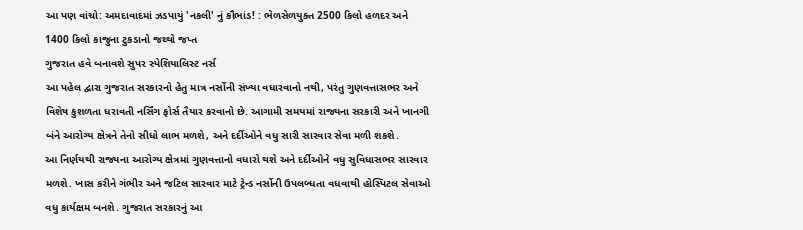આ પણ વાંચો: અમદાવાદમાં ઝડપાયું 'નકલી' નું કૌભાંડ! : ભેળસેળયુક્ત 2500 કિલો હળદર અને 1400 કિલો કાજુના ટુકડાનો જથ્થો જપ્ત
ગુજરાત હવે બનાવશે સુપર સ્પેશિયાલિસ્ટ નર્સ
આ પહેલ દ્વારા ગુજરાત સરકારનો હેતુ માત્ર નર્સોની સંખ્યા વધારવાનો નથી, પરંતુ ગુણવત્તાસભર અને વિશેષ કુશળતા ધરાવતી નર્સિંગ ફોર્સ તૈયાર કરવાનો છે. આગામી સમયમાં રાજ્યના સરકારી અને ખાનગી બંને આરોગ્ય ક્ષેત્રને તેનો સીધો લાભ મળશે, અને દર્દીઓને વધુ સારી સારવાર સેવા મળી શકશે.
આ નિર્ણયથી રાજ્યના આરોગ્ય ક્ષેત્રમાં ગુણવત્તાનો વધારો થશે અને દર્દીઓને વધુ સુવિધાસભર સારવાર મળશે. ખાસ કરીને ગંભીર અને જટિલ સારવાર માટે ટ્રેન્ડ નર્સોની ઉપલબ્ધતા વધવાથી હોસ્પિટલ સેવાઓ વધુ કાર્યક્ષમ બનશે. ગુજરાત સરકારનું આ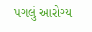પગલું આરોગ્ય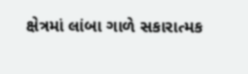ક્ષેત્રમાં લાંબા ગાળે સકારાત્મક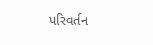પરિવર્તન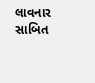લાવનાર સાબિત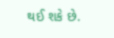થઈ શકે છે.